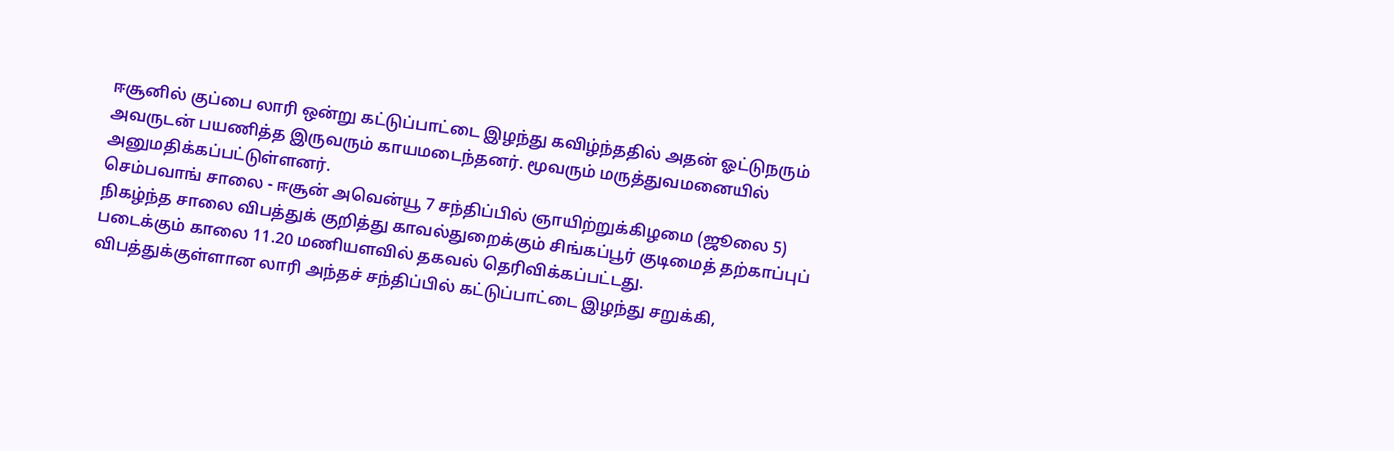ஈசூனில் குப்பை லாரி ஒன்று கட்டுப்பாட்டை இழந்து கவிழ்ந்ததில் அதன் ஓட்டுநரும் அவருடன் பயணித்த இருவரும் காயமடைந்தனர். மூவரும் மருத்துவமனையில் அனுமதிக்கப்பட்டுள்ளனர்.
செம்பவாங் சாலை - ஈசூன் அவென்யூ 7 சந்திப்பில் ஞாயிற்றுக்கிழமை (ஜூலை 5) நிகழ்ந்த சாலை விபத்துக் குறித்து காவல்துறைக்கும் சிங்கப்பூர் குடிமைத் தற்காப்புப் படைக்கும் காலை 11.20 மணியளவில் தகவல் தெரிவிக்கப்பட்டது.
விபத்துக்குள்ளான லாரி அந்தச் சந்திப்பில் கட்டுப்பாட்டை இழந்து சறுக்கி,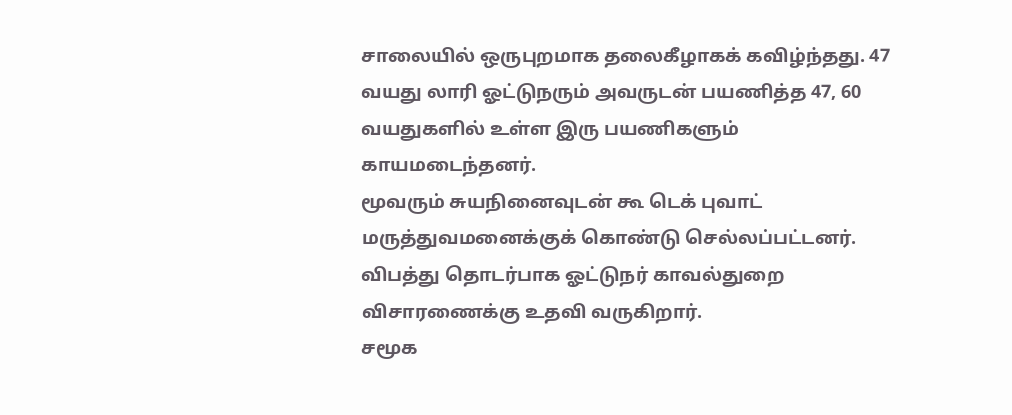சாலையில் ஒருபுறமாக தலைகீழாகக் கவிழ்ந்தது. 47 வயது லாரி ஓட்டுநரும் அவருடன் பயணித்த 47, 60 வயதுகளில் உள்ள இரு பயணிகளும் காயமடைந்தனர்.
மூவரும் சுயநினைவுடன் கூ டெக் புவாட் மருத்துவமனைக்குக் கொண்டு செல்லப்பட்டனர். விபத்து தொடர்பாக ஓட்டுநர் காவல்துறை விசாரணைக்கு உதவி வருகிறார்.
சமூக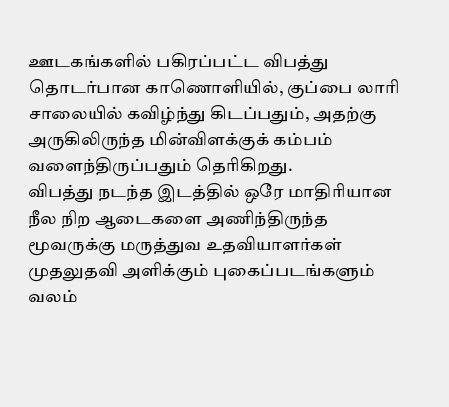ஊடகங்களில் பகிரப்பட்ட விபத்து தொடர்பான காணொளியில், குப்பை லாரி சாலையில் கவிழ்ந்து கிடப்பதும், அதற்கு அருகிலிருந்த மின்விளக்குக் கம்பம் வளைந்திருப்பதும் தெரிகிறது.
விபத்து நடந்த இடத்தில் ஒரே மாதிரியான நீல நிற ஆடைகளை அணிந்திருந்த மூவருக்கு மருத்துவ உதவியாளர்கள் முதலுதவி அளிக்கும் புகைப்படங்களும் வலம்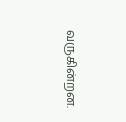வருகின்றன.